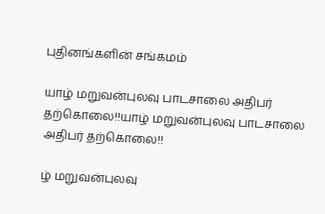புதினங்களின் சங்கமம்

யாழ் மறுவன்புலவு பாடசாலை அதிபர் தற்கொலை!!யாழ் மறுவன்புலவு பாடசாலை அதிபர் தற்கொலை!!

ழ் மறுவன்புலவு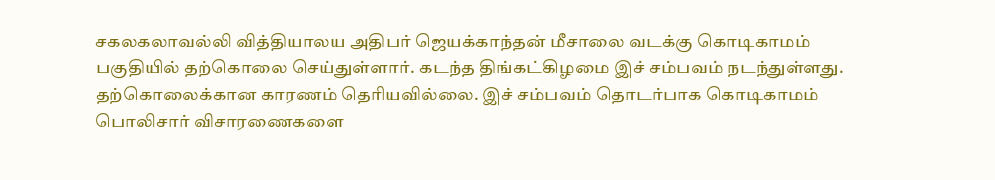சகலகலாவல்லி வித்தியாலய அதிபர் ஜெயக்காந்தன் மீசாலை வடக்கு கொடிகாமம் பகுதியில் தற்கொலை செய்துள்ளார். கடந்த திங்கட்கிழமை இச் சம்பவம் நடந்துள்ளது. தற்கொலைக்கான காரணம் தெரியவில்லை. இச் சம்பவம் தொடர்பாக கொடிகாமம் பொலிசார் விசாரணைகளை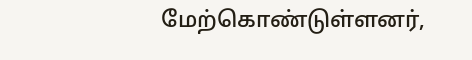மேற்கொண்டுள்ளனர்,